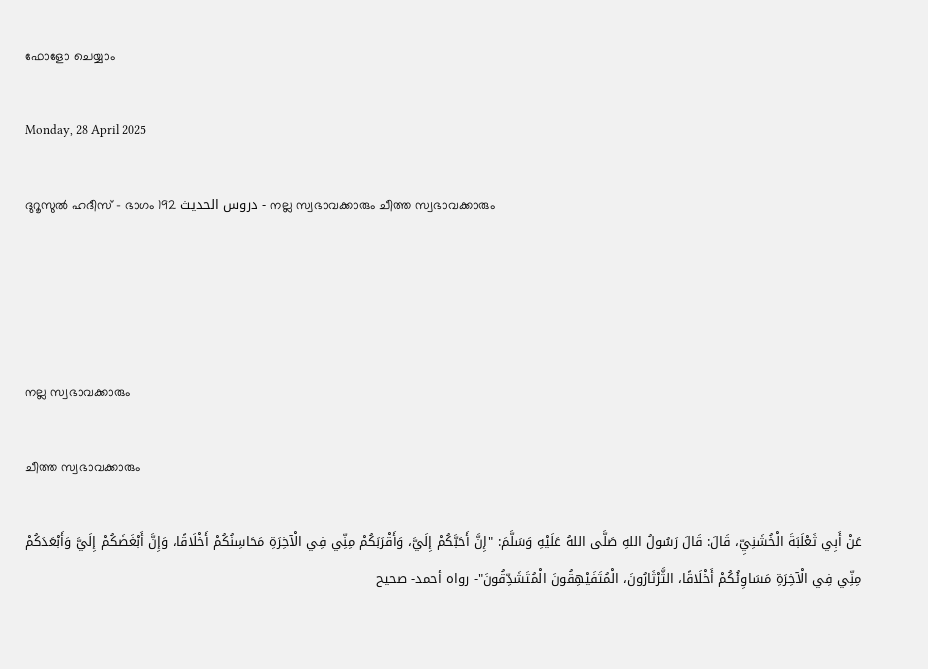ഫോളോ ചെയ്യാം

Monday, 28 April 2025

ദുറൂസുല്‍ ഹദീസ് - ഭാഗം 192 دروس الحديث - നല്ല സ്വഭാവക്കാരും ചീത്ത സ്വഭാവക്കാരും




നല്ല സ്വഭാവക്കാരും

ചീത്ത സ്വഭാവക്കാരും

عَنْ أَبِي ثَعْلَبَةَ الْخُشَنِيِّ، قَالَ: قَالَ رَسُولُ اللهِ صَلَّى اللهُ عَلَيْهِ وَسَلَّمَ: "إِنَّ أَحَبَّكُمْ إِلَيَّ، وَأَقْرَبَكُمْ مِنِّي فِي الْآخِرَةِ مَحَاسِنُكُمْ أَخْلَاقًا، وَإِنَّ أَبْغَضَكُمْ إِلَيَّ وَأَبْعَدَكُمْ مِنِّي فِي الْآخِرَةِ مَسَاوِئُكُمْ أَخْلَاقًا، الثَّرْثَارُونَ، الْمُتَفَيْهِقُونَ الْمُتَشَدِّقُونَ"- رواه أحمد- صحيح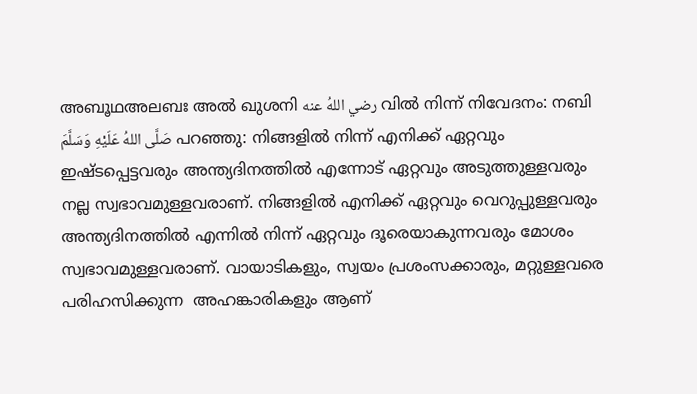അബൂഥഅലബഃ അല്‍ ഖുശനി رضي اللهُ عنه വില്‍ നിന്ന് നിവേദനം: നബി صَلَّى اللهُ عَلَيْهِ وَسَلَّمَ പറഞ്ഞു: നിങ്ങളില്‍ നിന്ന് എനിക്ക് ഏറ്റവും ഇഷ്ടപ്പെട്ടവരും അന്ത്യദിനത്തില്‍ എന്നോട് ഏറ്റവും അടുത്തുള്ളവരും നല്ല സ്വഭാവമുള്ളവരാണ്. നിങ്ങളില്‍ എനിക്ക് ഏറ്റവും വെറുപ്പുള്ളവരും അന്ത്യദിനത്തില്‍ എന്നില്‍ നിന്ന് ഏറ്റവും ദൂരെയാകുന്നവരും മോശം സ്വഭാവമുള്ളവരാണ്. വായാടികളും, സ്വയം പ്രശംസക്കാരും, മറ്റുള്ളവരെ പരിഹസിക്കുന്ന  അഹങ്കാരികളും ആണ്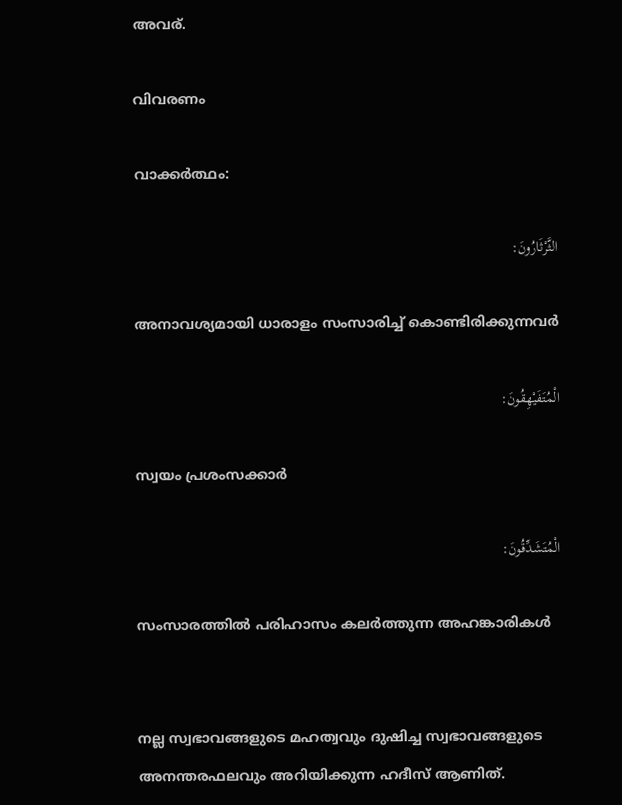അവര്.

വിവരണം

വാക്കര്‍ത്ഥം:

الثَّرْثَارُونَ:

അനാവശ്യമായി ധാരാളം സംസാരിച്ച് കൊണ്ടിരിക്കുന്നവര്‍

الْمُتَفَيْهِقُونَ:

സ്വയം പ്രശംസക്കാര്‍

الْمُتَشَدِّقُونَ:

സംസാരത്തില്‍ പരിഹാസം കലര്‍ത്തുന്ന അഹങ്കാരികള്‍


നല്ല സ്വഭാവങ്ങളുടെ മഹത്വവും ദുഷിച്ച സ്വഭാവങ്ങളുടെ അനന്തരഫലവും അറിയിക്കുന്ന ഹദീസ് ആണിത്.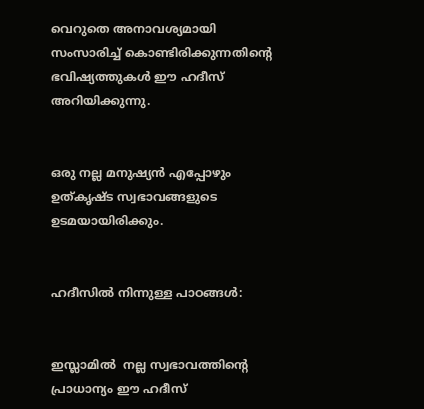വെറുതെ അനാവശ്യമായി സംസാരിച്ച് കൊണ്ടിരിക്കുന്നതിന്‍റെ ഭവിഷ്യത്തുകള്‍ ഈ ഹദീസ് അറിയിക്കുന്നു.


ഒരു നല്ല മനുഷ്യന്‍ എപ്പോഴും ഉത്കൃഷ്ട സ്വഭാവങ്ങളുടെ ഉടമയായിരിക്കും.


ഹദീസില്‍ നിന്നുള്ള പാഠങ്ങള്‍:


ഇസ്ലാമില്‍  നല്ല സ്വഭാവത്തിന്‍റെ പ്രാധാന്യം ഈ ഹദീസ്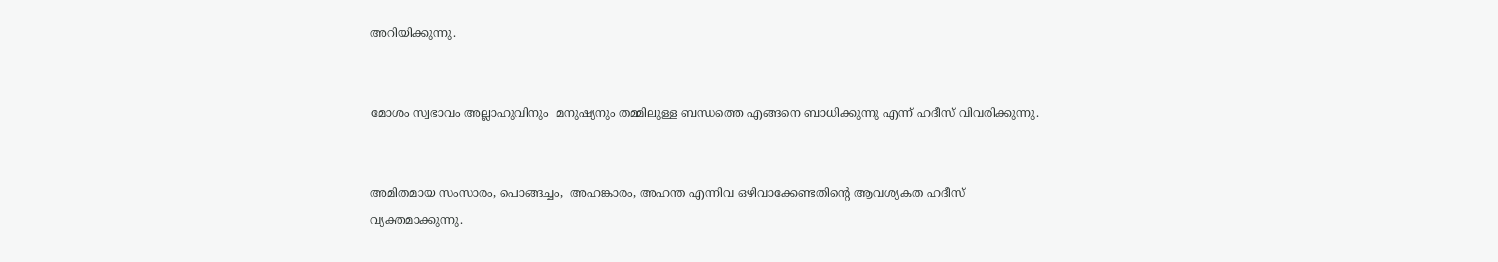അറിയിക്കുന്നു.


മോശം സ്വഭാവം അല്ലാഹുവിനും  മനുഷ്യനും തമ്മിലുള്ള ബന്ധത്തെ എങ്ങനെ ബാധിക്കുന്നു എന്ന് ഹദീസ് വിവരിക്കുന്നു.


അമിതമായ സംസാരം, പൊങ്ങച്ചം,  അഹങ്കാരം, അഹന്ത എന്നിവ ഒഴിവാക്കേണ്ടതിന്‍റെ ആവശ്യകത ഹദീസ് വ്യക്തമാക്കുന്നു.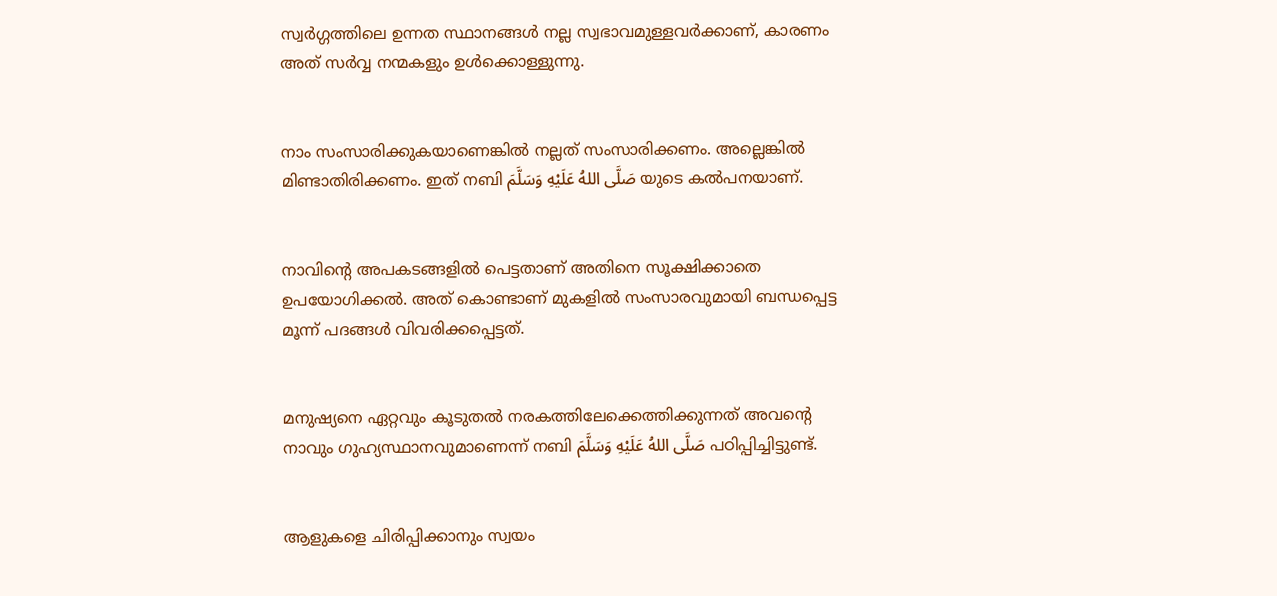സ്വര്‍ഗ്ഗത്തിലെ ഉന്നത സ്ഥാനങ്ങള്‍ നല്ല സ്വഭാവമുള്ളവര്‍ക്കാണ്, കാരണം അത് സര്‍വ്വ നന്മകളും ഉള്‍ക്കൊള്ളുന്നു.


നാം സംസാരിക്കുകയാണെങ്കില്‍ നല്ലത് സംസാരിക്കണം. അല്ലെങ്കില്‍ മിണ്ടാതിരിക്കണം. ഇത് നബി صَلَّى اللهُ عَلَيْهِ وَسَلَّمَ യുടെ കല്‍പനയാണ്.


നാവിന്‍റെ അപകടങ്ങളില്‍ പെട്ടതാണ് അതിനെ സൂക്ഷിക്കാതെ ഉപയോഗിക്കല്‍. അത് കൊണ്ടാണ് മുകളില്‍ സംസാരവുമായി ബന്ധപ്പെട്ട മൂന്ന് പദങ്ങള്‍ വിവരിക്കപ്പെട്ടത്.


മനുഷ്യനെ ഏറ്റവും കൂടുതല്‍ നരകത്തിലേക്കെത്തിക്കുന്നത് അവന്‍റെ നാവും ഗുഹ്യസ്ഥാനവുമാണെന്ന് നബി صَلَّى اللهُ عَلَيْهِ وَسَلَّمَ പഠിപ്പിച്ചിട്ടുണ്ട്.


ആളുകളെ ചിരിപ്പിക്കാനും സ്വയം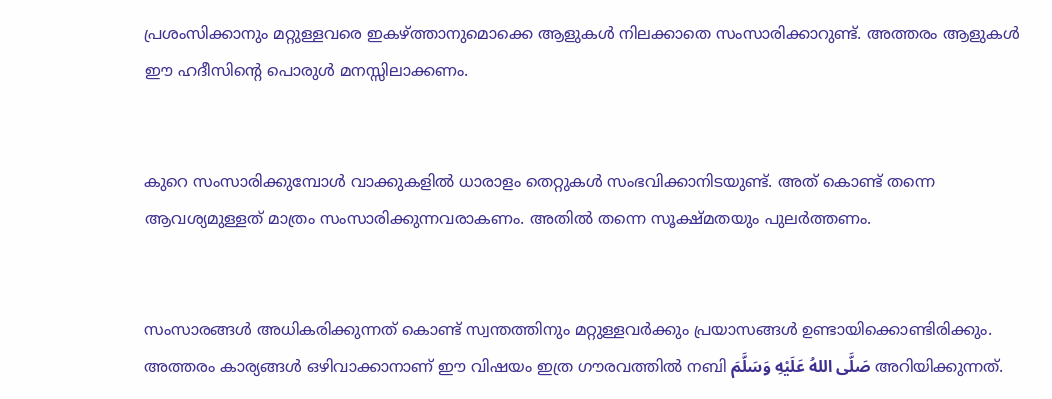പ്രശംസിക്കാനും മറ്റുള്ളവരെ ഇകഴ്ത്താനുമൊക്കെ ആളുകള്‍ നിലക്കാതെ സംസാരിക്കാറുണ്ട്. അത്തരം ആളുകള്‍ ഈ ഹദീസിന്‍റെ പൊരുള്‍ മനസ്സിലാക്കണം.


കുറെ സംസാരിക്കുമ്പോള്‍ വാക്കുകളില്‍ ധാരാളം തെറ്റുകള്‍ സംഭവിക്കാനിടയുണ്ട്. അത് കൊണ്ട് തന്നെ ആവശ്യമുള്ളത് മാത്രം സംസാരിക്കുന്നവരാകണം. അതില്‍ തന്നെ സൂക്ഷ്മതയും പുലര്‍ത്തണം.


സംസാരങ്ങള്‍ അധികരിക്കുന്നത് കൊണ്ട് സ്വന്തത്തിനും മറ്റുള്ളവര്‍ക്കും പ്രയാസങ്ങള്‍ ഉണ്ടായിക്കൊണ്ടിരിക്കും. അത്തരം കാര്യങ്ങള്‍ ഒഴിവാക്കാനാണ് ഈ വിഷയം ഇത്ര ഗൗരവത്തില്‍ നബി صَلَّى اللهُ عَلَيْهِ وَسَلَّمَ അറിയിക്കുന്നത്.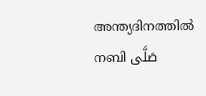അന്ത്യദിനത്തില്‍ നബി صَلَّى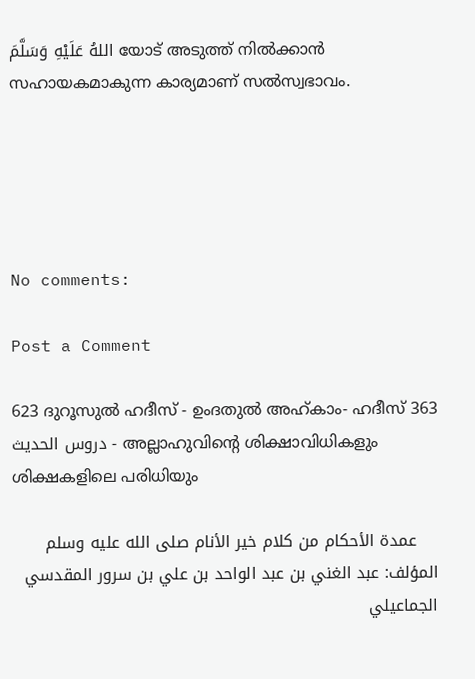اللهُ عَلَيْهِ وَسَلَّمَ യോട് അടുത്ത് നില്‍ക്കാന്‍ സഹായകമാകുന്ന കാര്യമാണ് സല്‍സ്വഭാവം.





No comments:

Post a Comment

623 ദുറൂസുല്‍ ഹദീസ് - ഉംദതുല്‍ അഹ്കാം- ഹദീസ് 363 دروس الحديث - അല്ലാഹുവിന്‍റെ ശിക്ഷാവിധികളും ശിക്ഷകളിലെ പരിധിയും

    عمدة الأحكام من كلام خير الأنام صلى الله عليه وسلم المؤلف: عبد الغني بن عبد الواحد بن علي بن سرور المقدسي الجماعيلي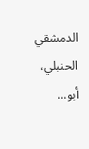الدمشقي الحنبلي، أبو...